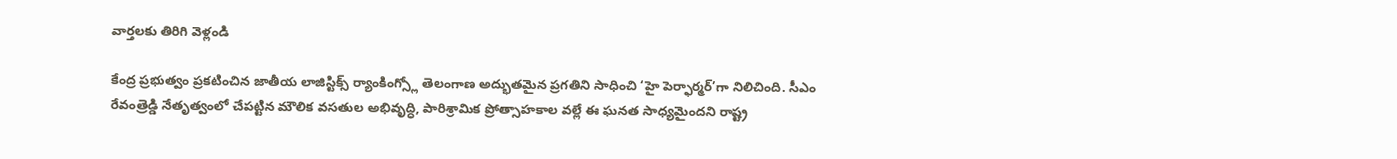వార్తలకు తిరిగి వెళ్లండి

కేంద్ర ప్రభుత్వం ప్రకటించిన జాతీయ లాజిస్టిక్స్ ర్యాంకింగ్స్లో తెలంగాణ అద్భుతమైన ప్రగతిని సాధించి ‘హై పెర్ఫార్మర్’గా నిలిచింది. సీఎం రేవంత్రెడ్డి నేతృత్వంలో చేపట్టిన మౌలిక వసతుల అభివృద్ధి, పారిశ్రామిక ప్రోత్సాహకాల వల్లే ఈ ఘనత సాధ్యమైందని రాష్ట్ర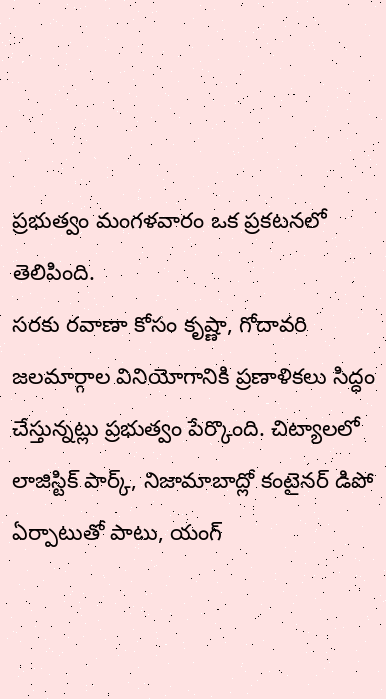ప్రభుత్వం మంగళవారం ఒక ప్రకటనలో తెలిపింది.
సరకు రవాణా కోసం కృష్ణా, గోదావరి జలమార్గాల వినియోగానికి ప్రణాళికలు సిద్ధం చేస్తున్నట్లు ప్రభుత్వం పేర్కొంది. చిట్యాలలో లాజిస్టిక్ పార్క్, నిజామాబాద్లో కంటైనర్ డిపో ఏర్పాటుతో పాటు, యంగ్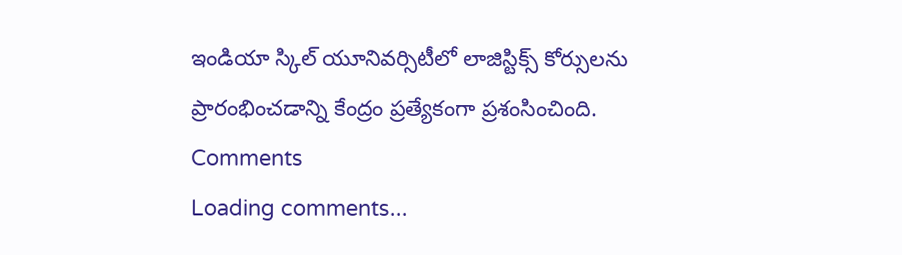ఇండియా స్కిల్ యూనివర్సిటీలో లాజిస్టిక్స్ కోర్సులను ప్రారంభించడాన్ని కేంద్రం ప్రత్యేకంగా ప్రశంసించింది.
Comments
Loading comments...